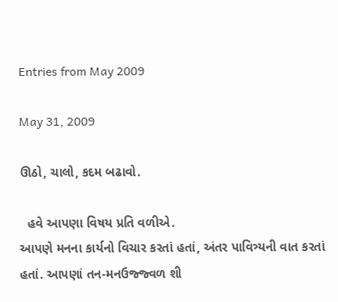Entries from May 2009

May 31, 2009

ઊઠો, ચાલો, કદમ બઢાવો.

  હવે આપણા વિષય પ્રતિ વળીએ.
આપણે મનના કાર્યનો વિચાર કરતાં હતાં, અંતર પાવિત્ર્યની વાત કરતાં હતાં. આપણાં તન-મનઉજ્જ્વળ શી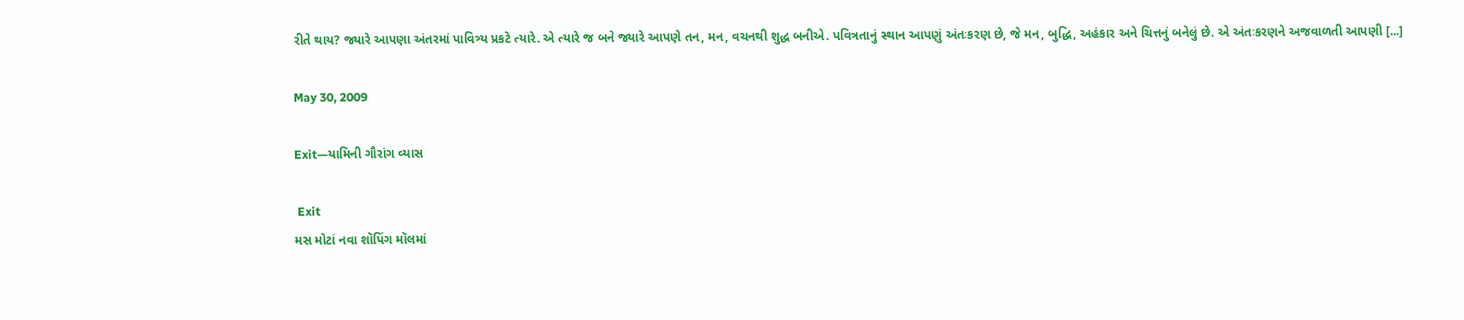રીતે થાય? જ્યારે આપણા અંતરમાં પાવિત્ર્ય પ્રકટે ત્યારે. એ ત્યારે જ બને જ્યારે આપણે તન, મન, વચનથી શુદ્ધ બનીએ. પવિત્રતાનું સ્થાન આપણું અંતઃકરણ છે, જે મન, બુદ્ધિ, અહંકાર અને ચિત્તનું બનેલું છે. એ અંતઃકરણને અજવાળતી આપણી [...]

May 30, 2009

Exit—યામિની ગૌરાંગ વ્યાસ

 Exit
મસ મોટાં નવા શૉપિંગ મૉલમાં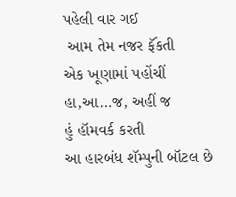પહેલી વાર ગઈ
 આમ તેમ નજર ફૅંકતી
એક ખૂણામાં પહોંચીં
હા,આ…જ, અહીં જ
હું હૉમવર્ક કરતી
આ હારબંધ શૅમ્પુની બૉટલ છે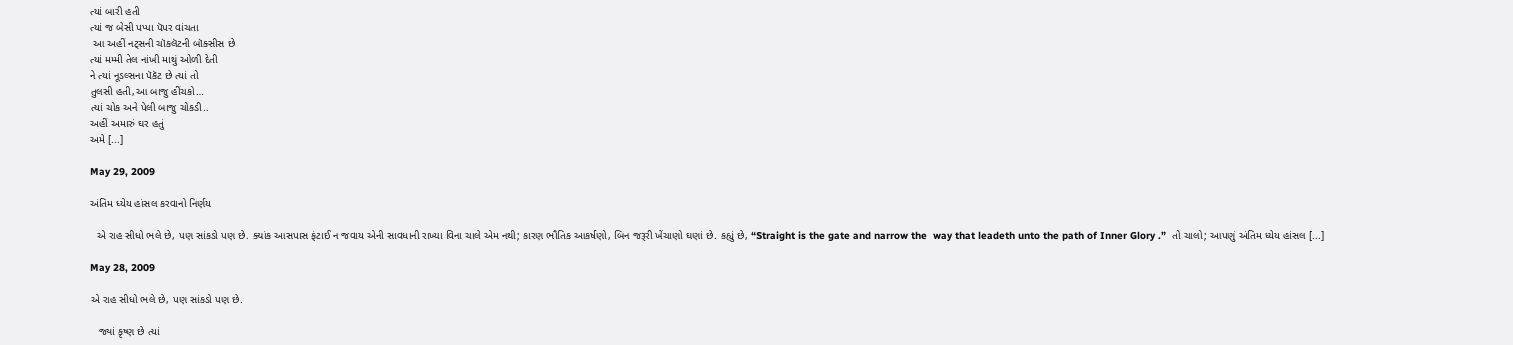ત્યાં બારી હતી
ત્યાં જ બેસી પપ્પા પૅપર વાંચતા
 આ અહીં નટ્સની ચૉકલૅટની બૉક્સીસ છે
ત્યાં મમ્મી તેલ નાંખી માથું ઓળી દેતી
ને ત્યાં નૂડલ્સના પૅકૅટ છે ત્યાં તો
તુલસી હતી,આ બાજુ હીંચકો…
ત્યાં ચોક અને પેલી બાજુ ચોકડી..
અહીં અમારું ઘર હતું
અમે [...]

May 29, 2009

અંતિમ ધ્યેય હાંસલ કરવાનો નિર્ણય

  એ રાહ સીધો ભલે છે, પણ સાંકડો પણ છે. ક્યાંક આસપાસ ફંટાઈ ન જવાય એની સાવધાની રાખ્યા વિના ચાલે એમ નથી; કારણ ભૌતિક આકર્ષણો, બિન જરૂરી ખેંચાણો ઘણાં છે. કહ્યું છે, “Straight is the gate and narrow the  way that leadeth unto the path of Inner Glory .”  તો ચાલો; આપણું અંતિમ ધ્યેય હાંસલ [...]

May 28, 2009

એ રાહ સીધો ભલે છે, પણ સાંકડો પણ છે.

   જ્યાં કૃષ્ણ છે ત્યાં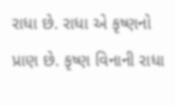રાધા છે. રાધા એ કૃષ્ણનો પ્રાણ છે. કૃષ્ણ વિનાની રાધા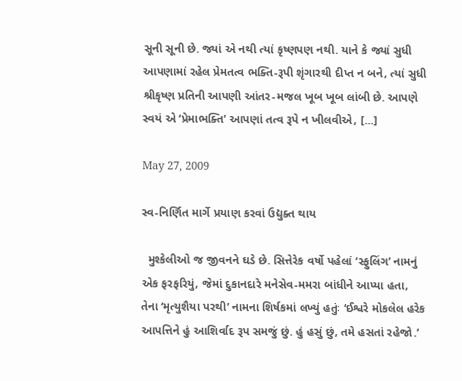સૂની સૂની છે. જ્યાં એ નથી ત્યાં કૃષ્ણપણ નથી. યાને કે જ્યાં સુધી આપણામાં રહેલ પ્રેમતત્વ ભક્તિ-રૂપી શૃંગારથી દીપ્ત ન બને, ત્યાં સુધી શ્રીકૃષ્ણ પ્રતિની આપણી આંતર-મજલ ખૂબ ખૂબ લાંબી છે. આપણે સ્વયં એ ‘પ્રેમાભક્તિ’ આપણાં તત્વ રૂપે ન ખીલવીએ, [...]

May 27, 2009

સ્વ-નિર્ણિત માર્ગે પ્રયાણ કરવાં ઉદ્યુક્ત થાય

  મુશ્કેલીઓ જ જીવનને ઘડે છે. સિત્તેરેક વર્ષો પહેલાં ‘સ્ફુલિંગ’ નામનું એક ફરફરિયું, જેમાં દુકાનદારે મનેસેવ-મમરા બાંધીને આપ્યા હતા, તેના ‘મૃત્યુશૈયા પરથી’ નામના શિર્ષકમાં લખ્યું હતુંઃ ‘ઈશ્વરે મોકલેલ હરેક આપત્તિને હું આશિર્વાદ રૂપ સમજું છું. હું હસું છું, તમે હસતાં રહેજો.’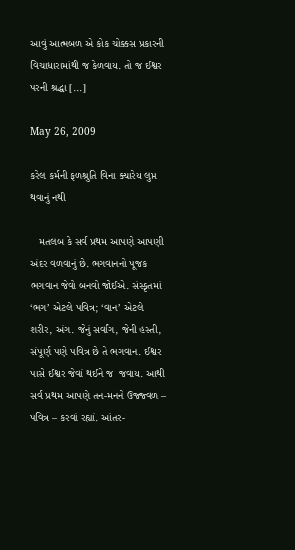આવું આત્મબળ એ કોક ચોક્કસ પ્રકારની વિચાધારામાંથી જ કેળવાય. તો જ ઈશ્વર પરની શ્રદ્ધા [...]

May 26, 2009

કરેલ કર્મની ફળશ્રુતિ વિના ક્યારેય લુપ્ત થવાનું નથી

   મતલબ કે સર્વ પ્રથમ આપણે આપણી અંદર વળવાનું છે. ભગવાનનો પૂજક ભગવાન જેવો બનવો જોઈએ. સંસ્કૃતમાં ‘ભગ’ એટલે પવિત્ર; ‘વાન’ એટલે શરીર, અંગ. જેનું સર્વાંગ, જેની હસ્તી, સંપૂર્ણ પણે પવિત્ર છે તે ભગવાન. ઈશ્વર પાસે ઈશ્વર જેવાં થઈને જ  જવાય. આથી સર્વ પ્રથમ આપણે તન-મનને ઉજ્જ્વળ – પવિત્ર – કરવાં રહ્યાં. આંતર-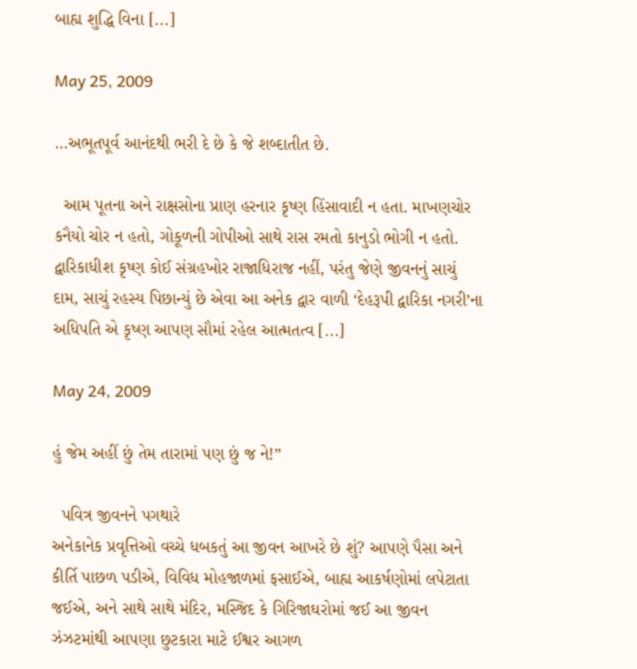બાહ્ય શુદ્ધિ વિના [...]

May 25, 2009

…અભૂતપૂર્વ આનંદથી ભરી દે છે કે જે શબ્દાતીત છે.

  આમ પૂતના અને રાક્ષસોના પ્રાણ હરનાર કૃષ્ણ હિંસાવાદી ન હતા. માખણચોર કનૈયો ચોર ન હતો, ગોકૂળની ગોપીઓ સાથે રાસ રમતો કાનુડો ભોગી ન હતો. દ્વારિકાધીશ કૃષ્ણ કોઈ સંગ્રહખોર રાજાધિરાજ નહીં, પરંતુ જેણે જીવનનું સાચું દામ, સાચું રહસ્ય પિછાન્યું છે એવા આ અનેક દ્વાર વાળી ‘દેહરૂપી દ્વારિકા નગરી’ના અધિપતિ એ કૃષ્ણ આપણ સૌમાં રહેલ આત્મતત્વ [...]

May 24, 2009

હું જેમ અહીં છું તેમ તારામાં પણ છું જ ને!”

  પવિત્ર જીવનને પગથારે
અનેકાનેક પ્રવૃત્તિઓ વચ્ચે ધબકતું આ જીવન આખરે છે શું? આપણે પૈસા અને કીર્તિ પાછળ પડીએ, વિવિધ મોહજાળમાં ફસાઈએ, બાહ્ય આકર્ષણોમાં લપેટાતા જઈએ, અને સાથે સાથે મંદિર, મસ્જિદ કે ગિરિજાઘરોમાં જઈ આ જીવન ઝંઝટમાંથી આપણા છુટકારા માટે ઈશ્વર આગળ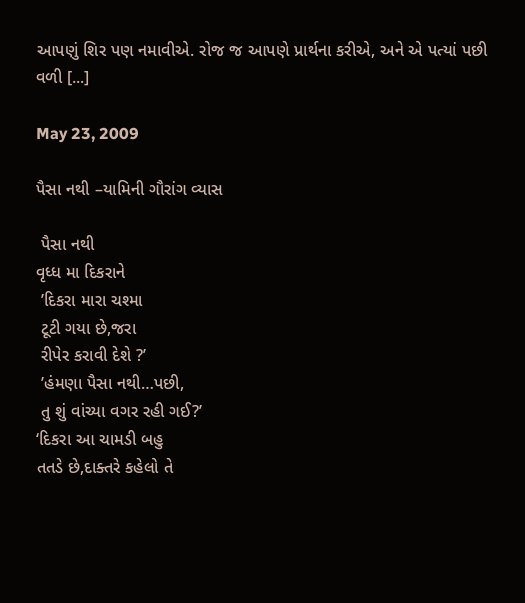આપણું શિર પણ નમાવીએ. રોજ જ આપણે પ્રાર્થના કરીએ, અને એ પત્યાં પછી વળી [...]

May 23, 2009

પૈસા નથી –યામિની ગૌરાંગ વ્યાસ

 પૈસા નથી
વૃધ્ધ મા દિકરાને
 ’દિકરા મારા ચશ્મા
 ટૂટી ગયા છે,જરા
 રીપેર કરાવી દેશે ?’
 ’હંમણા પૈસા નથી…પછી,
 તુ શું વાંચ્યા વગર રહી ગઈ?’
‘દિકરા આ ચામડી બહુ
તતડે છે,દાક્તરે કહેલો તે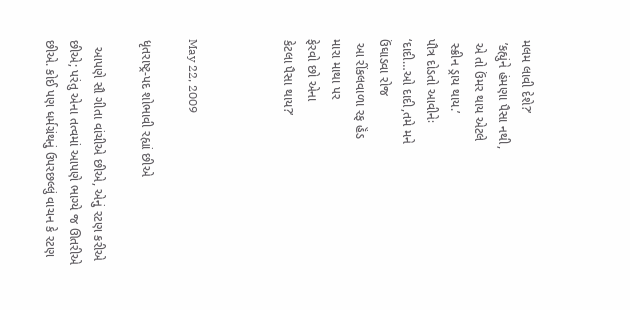મલમ લાવી દેશે?’
 ’કહ્યુંને હંમણા પૈસા નથી,
 એ તો ઉંમર થાય એટલે
 સ્ક્રીન ડ્રાય થાય.’
પૌત્ર દોડતો આવીનેઃ
‘દાદી…ઓ દાદી,તમે મને
ઉંઘાડવા રોજ
 આ રીંકલવાળા રફ હૅંડ
મારા માથા પર
ફેરવો છો એના
કેટલા પૈસા થાય?’



May 22, 2009

ધૃતરાષ્ટ્ર-પદ શોભાવી રહ્યાં છીએ

  આપણે સૌ ગીતા વાંચીએ છીએ, એનું રટણ કરીએ છીએ; પરંતુ એના તત્વમાં આપણે ભાગ્યે જ ઊતરીએ છીએ. કોઈ પણ ધર્મગ્રંથનું ઉપરછલ્લું વાચન કે રટણ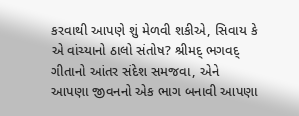કરવાથી આપણે શું મેળવી શકીએ, સિવાય કે એ વાંચ્યાનો ઠાલો સંતોષ? શ્રીમદ્ ભગવદ્ ગીતાનો આંતર સંદેશ સમજવા, એને આપણા જીવનનો એક ભાગ બનાવી આપણા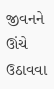જીવનને  ઊંચે ઉઠાવવા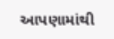આપણામાંથી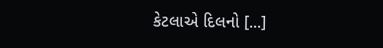કેટલાએ દિલનો [...]